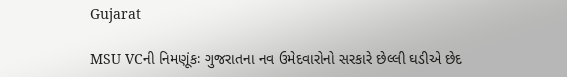Gujarat

MSU VCની નિમણૂંકઃ ગુજરાતના નવ ઉમેદવારોનો સરકારે છેલ્લી ઘડીએ છેદ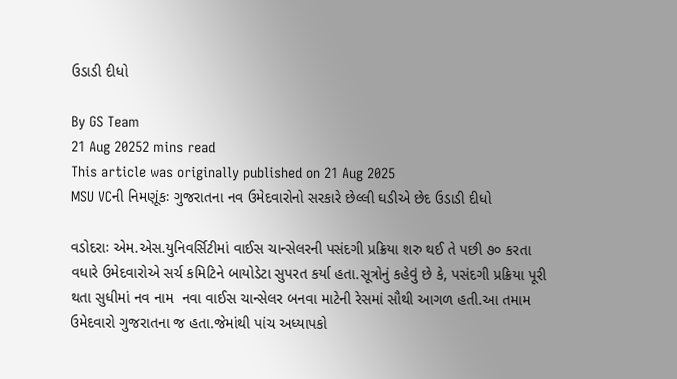ઉડાડી દીધો

By GS Team
21 Aug 20252 mins read
This article was originally published on 21 Aug 2025
MSU VCની નિમણૂંકઃ ગુજરાતના નવ ઉમેદવારોનો સરકારે છેલ્લી ઘડીએ છેદ ઉડાડી દીધો

વડોદરાઃ એમ.એસ.યુનિવર્સિટીમાં વાઈસ ચાન્સેલરની પસંદગી પ્રક્રિયા શરુ થઈ તે પછી ૭૦ કરતા વધારે ઉમેદવારોએ સર્ચ કમિટિને બાયોડેટા સુપરત કર્યા હતા.સૂત્રોનું કહેવું છે કે, પસંદગી પ્રક્રિયા પૂરી થતા સુધીમાં નવ નામ  નવા વાઈસ ચાન્સેલર બનવા માટેની રેસમાં સૌથી આગળ હતી.આ તમામ ઉમેદવારો ગુજરાતના જ હતા.જેમાંથી પાંચ અધ્યાપકો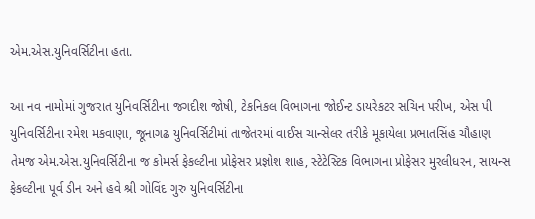એમ.એસ.યુનિવર્સિટીના હતા.

આ નવ નામોમાં ગુજરાત યુનિવર્સિટીના જગદીશ જોષી, ટેકનિકલ વિભાગના જોઈન્ટ ડાયરેકટર સચિન પરીખ, એસ પી યુનિવર્સિટીના રમેશ મકવાણા, જૂનાગઢ યુનિવર્સિટીમાં તાજેતરમાં વાઈસ ચાન્સેલર તરીકે મૂકાયેલા પ્રભાતસિંહ ચૌહાણ તેમજ એમ.એસ.યુનિવર્સિટીના જ કોમર્સ ફેકલ્ટીના પ્રોફેસર પ્રજ્ઞોશ શાહ, સ્ટેટેસ્ટિક વિભાગના પ્રોફેસર મુરલીધરન, સાયન્સ ફેકલ્ટીના પૂર્વ ડીન અને હવે શ્રી ગોવિંદ ગુરુ યુનિવર્સિટીના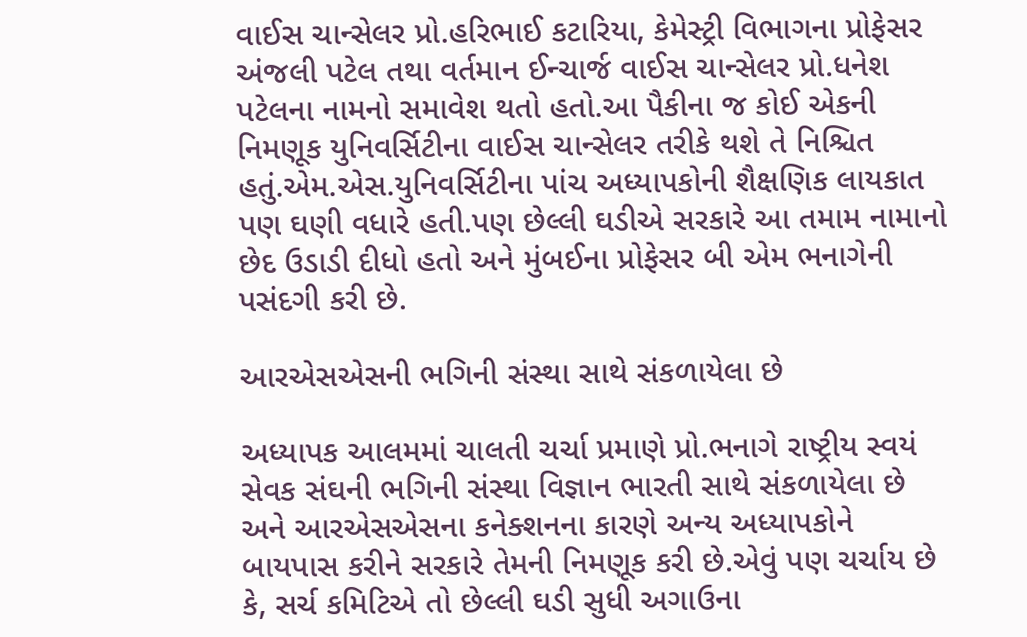વાઈસ ચાન્સેલર પ્રો.હરિભાઈ કટારિયા, કેમેસ્ટ્રી વિભાગના પ્રોફેસર અંજલી પટેલ તથા વર્તમાન ઈન્ચાર્જ વાઈસ ચાન્સેલર પ્રો.ધનેશ પટેલના નામનો સમાવેશ થતો હતો.આ પૈકીના જ કોઈ એકની નિમણૂક યુનિવર્સિટીના વાઈસ ચાન્સેલર તરીકે થશે તે નિશ્ચિત હતું.એમ.એસ.યુનિવર્સિટીના પાંચ અધ્યાપકોની શૈક્ષણિક લાયકાત પણ ઘણી વધારે હતી.પણ છેલ્લી ઘડીએ સરકારે આ તમામ નામાનો છેદ ઉડાડી દીધો હતો અને મુંબઈના પ્રોફેસર બી એમ ભનાગેની પસંદગી કરી છે.

આરએસએસની ભગિની સંસ્થા સાથે સંકળાયેલા છે

અધ્યાપક આલમમાં ચાલતી ચર્ચા પ્રમાણે પ્રો.ભનાગે રાષ્ટ્રીય સ્વયં સેવક સંઘની ભગિની સંસ્થા વિજ્ઞાન ભારતી સાથે સંકળાયેલા છે અને આરએસએસના કનેક્શનના કારણે અન્ય અધ્યાપકોને બાયપાસ કરીને સરકારે તેમની નિમણૂક કરી છે.એવું પણ ચર્ચાય છે કે, સર્ચ કમિટિએ તો છેલ્લી ઘડી સુધી અગાઉના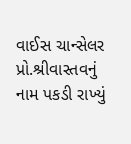વાઈસ ચાન્સેલર પ્રો.શ્રીવાસ્તવનું નામ પકડી રાખ્યું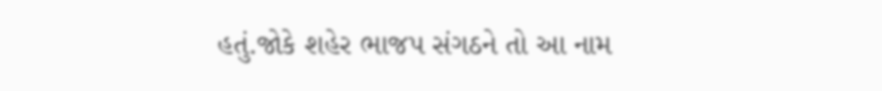હતું.જોકે શહેર ભાજપ સંગઠને તો આ નામ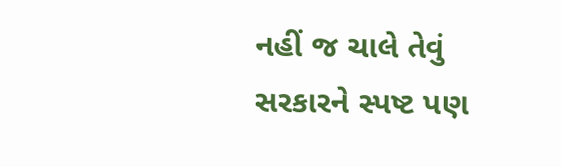નહીં જ ચાલે તેવું સરકારને સ્પષ્ટ પણ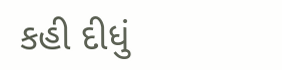કહી દીધું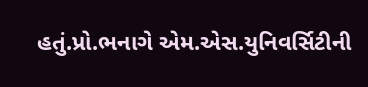હતું.પ્રો.ભનાગે એમ.એસ.યુનિવર્સિટીની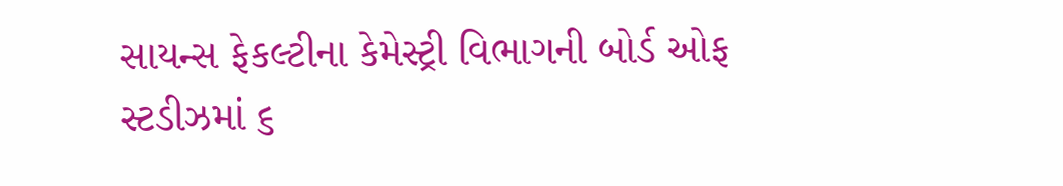સાયન્સ ફેકલ્ટીના કેમેસ્ટ્રી વિભાગની બોર્ડ ઓફ સ્ટડીઝમાં ૬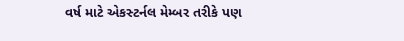વર્ષ માટે એકસ્ટર્નલ મેમ્બર તરીકે પણ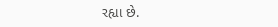રહ્યા છે.